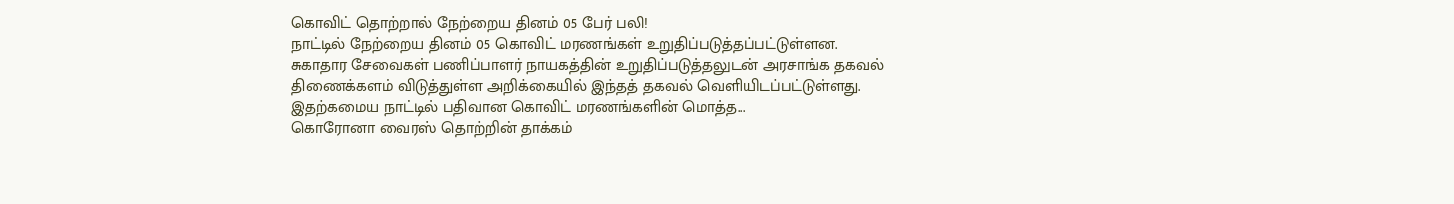கொவிட் தொற்றால் நேற்றைய தினம் 05 பேர் பலி!
நாட்டில் நேற்றைய தினம் 05 கொவிட் மரணங்கள் உறுதிப்படுத்தப்பட்டுள்ளன.
சுகாதார சேவைகள் பணிப்பாளர் நாயகத்தின் உறுதிப்படுத்தலுடன் அரசாங்க தகவல் திணைக்களம் விடுத்துள்ள அறிக்கையில் இந்தத் தகவல் வெளியிடப்பட்டுள்ளது.
இதற்கமைய நாட்டில் பதிவான கொவிட் மரணங்களின் மொத்த...
கொரோனா வைரஸ் தொற்றின் தாக்கம்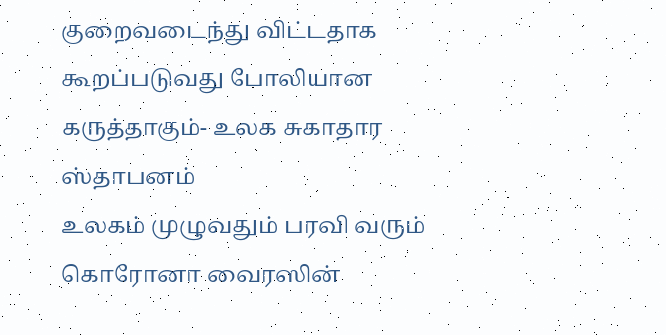குறைவடைந்து விட்டதாக கூறப்படுவது போலியான கருத்தாகும்- உலக சுகாதார ஸ்தாபனம்
உலகம் முழுவதும் பரவி வரும் கொரோனா வைரஸின்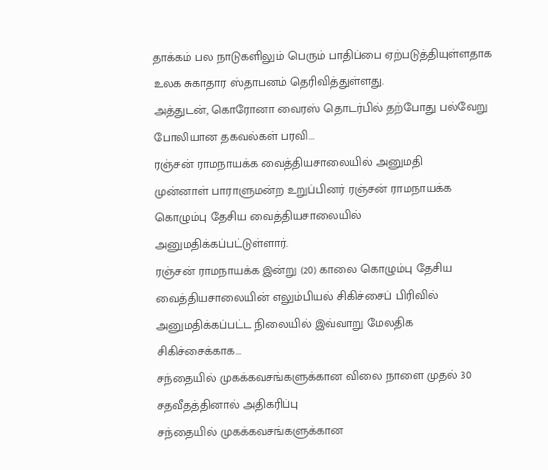தாக்கம் பல நாடுகளிலும் பெரும் பாதிப்பை ஏற்படுத்தியுள்ளதாக உலக சுகாதார ஸ்தாபனம் தெரிவித்துள்ளது.
அத்துடன், கொரோனா வைரஸ் தொடர்பில் தற்போது பல்வேறு போலியான தகவல்கள் பரவி...
ரஞ்சன் ராமநாயக்க வைத்தியசாலையில் அனுமதி
முன்னாள் பாராளுமன்ற உறுப்பினர் ரஞ்சன் ராமநாயக்க கொழும்பு தேசிய வைத்தியசாலையில் அனுமதிக்கப்பட்டுள்ளார்.
ரஞ்சன் ராமநாயக்க இன்று (20) காலை கொழும்பு தேசிய வைத்தியசாலையின் எலும்பியல் சிகிச்சைப் பிரிவில் அனுமதிக்கப்பட்ட நிலையில் இவ்வாறு மேலதிக சிகிச்சைக்காக...
சந்தையில் முகக்கவசங்களுக்கான விலை நாளை முதல் 30 சதவீதத்தினால் அதிகரிப்பு
சந்தையில் முகக்கவசங்களுக்கான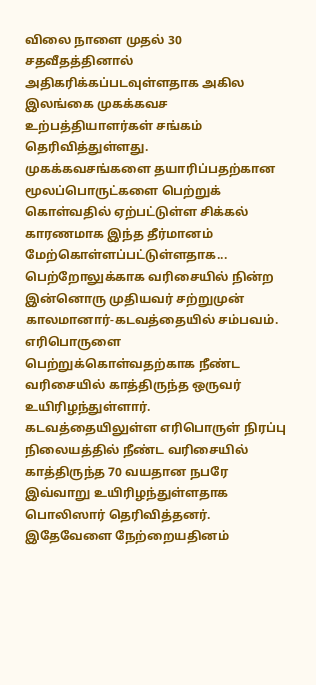விலை நாளை முதல் 30 சதவீதத்தினால் அதிகரிக்கப்படவுள்ளதாக அகில இலங்கை முகக்கவச உற்பத்தியாளர்கள் சங்கம் தெரிவித்துள்ளது.
முகக்கவசங்களை தயாரிப்பதற்கான மூலப்பொருட்களை பெற்றுக் கொள்வதில் ஏற்பட்டுள்ள சிக்கல் காரணமாக இந்த தீர்மானம் மேற்கொள்ளப்பட்டுள்ளதாக...
பெற்றோலுக்காக வரிசையில் நின்ற இன்னொரு முதியவர் சற்றுமுன் காலமானார்-கடவத்தையில் சம்பவம்.
எரிபொருளை பெற்றுக்கொள்வதற்காக நீண்ட வரிசையில் காத்திருந்த ஒருவர் உயிரிழந்துள்ளார்.
கடவத்தையிலுள்ள எரிபொருள் நிரப்பு நிலையத்தில் நீண்ட வரிசையில் காத்திருந்த 70 வயதான நபரே இவ்வாறு உயிரிழந்துள்ளதாக பொலிஸார் தெரிவித்தனர்.
இதேவேளை நேற்றையதினம்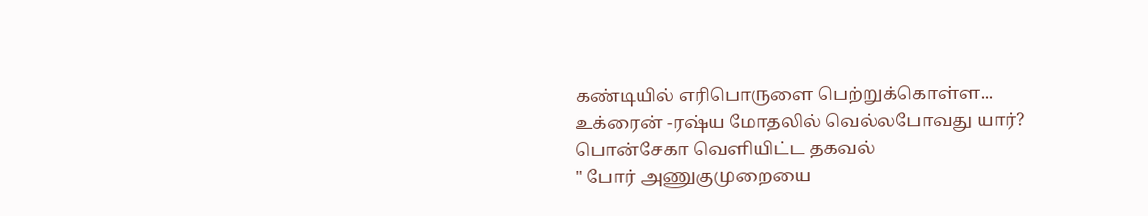கண்டியில் எரிபொருளை பெற்றுக்கொள்ள...
உக்ரைன் -ரஷ்ய மோதலில் வெல்லபோவது யார்? பொன்சேகா வெளியிட்ட தகவல்
" போர் அணுகுமுறையை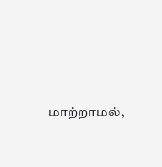மாற்றாமல்,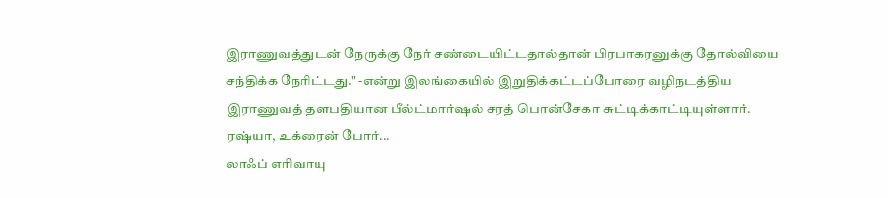இராணுவத்துடன் நேருக்கு நேர் சண்டையிட்டதால்தான் பிரபாகரனுக்கு தோல்வியை சந்திக்க நேரிட்டது." -என்று இலங்கையில் இறுதிக்கட்டப்போரை வழிநடத்திய இராணுவத் தளபதியான பீல்ட்மார்ஷல் சரத் பொன்சேகா சுட்டிக்காட்டியுள்ளார்.
ரஷ்யா, உக்ரைன் போர்...
லாஃப் எரிவாயு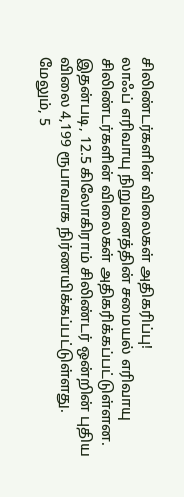சிலிண்டர்களின் விலைகள் அதிகரிப்பு!
லாஃப் எரிவாயு நிறுவனத்தின் சமையல் எரிவாயு சிலிண்டர்களின் விலைகள் அதிகரிக்கப்பட்டுள்ளன.
இதன்படி, 12.5 கிலோகிராம் சிலிண்டர் ஒன்றின் புதிய விலை 4,199 ரூபாவாக நிர்ணயிக்கப்பட்டுள்ளது.
மேலும், 5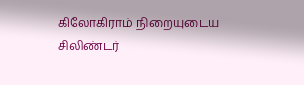கிலோகிராம் நிறையுடைய சிலிண்டர்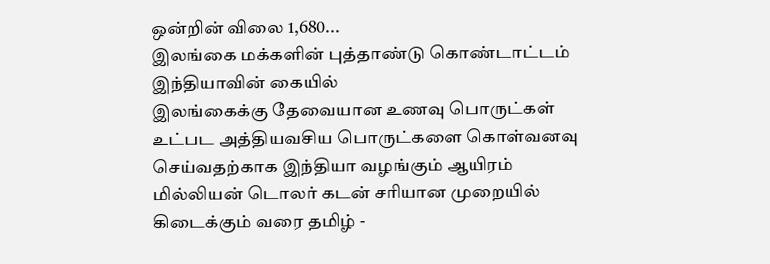ஒன்றின் விலை 1,680...
இலங்கை மக்களின் புத்தாண்டு கொண்டாட்டம் இந்தியாவின் கையில்
இலங்கைக்கு தேவையான உணவு பொருட்கள் உட்பட அத்தியவசிய பொருட்களை கொள்வனவு செய்வதற்காக இந்தியா வழங்கும் ஆயிரம் மில்லியன் டொலர் கடன் சரியான முறையில் கிடைக்கும் வரை தமிழ் -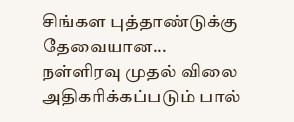சிங்கள புத்தாண்டுக்கு தேவையான...
நள்ளிரவு முதல் விலை அதிகரிக்கப்படும் பால்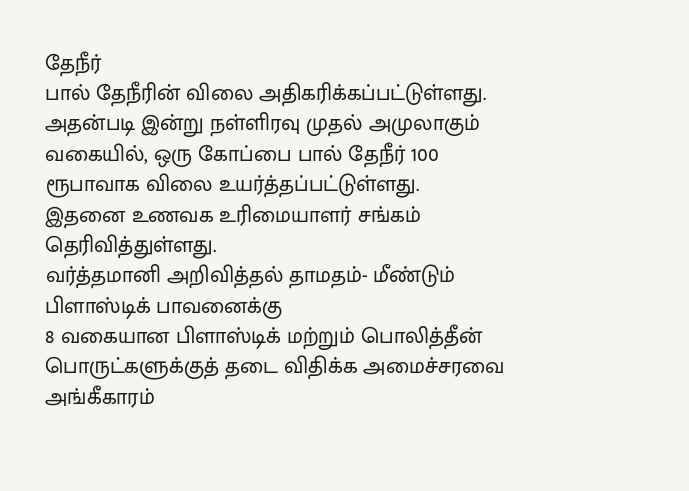தேநீர்
பால் தேநீரின் விலை அதிகரிக்கப்பட்டுள்ளது.
அதன்படி இன்று நள்ளிரவு முதல் அமுலாகும் வகையில், ஒரு கோப்பை பால் தேநீர் 100 ரூபாவாக விலை உயர்த்தப்பட்டுள்ளது.
இதனை உணவக உரிமையாளர் சங்கம் தெரிவித்துள்ளது.
வர்த்தமானி அறிவித்தல் தாமதம்- மீண்டும் பிளாஸ்டிக் பாவனைக்கு
8 வகையான பிளாஸ்டிக் மற்றும் பொலித்தீன் பொருட்களுக்குத் தடை விதிக்க அமைச்சரவை அங்கீகாரம்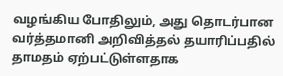வழங்கிய போதிலும், அது தொடர்பான வர்த்தமானி அறிவித்தல் தயாரிப்பதில் தாமதம் ஏற்பட்டுள்ளதாக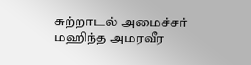சுற்றாடல் அமைச்சர் மஹிந்த அமரவீர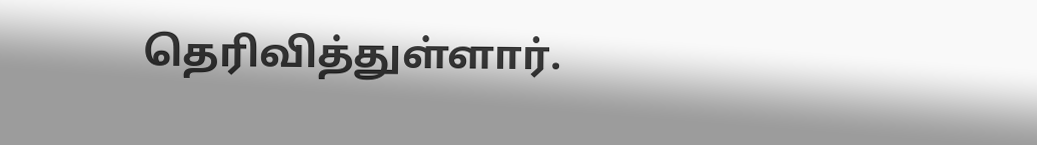தெரிவித்துள்ளார்.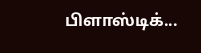பிளாஸ்டிக்...